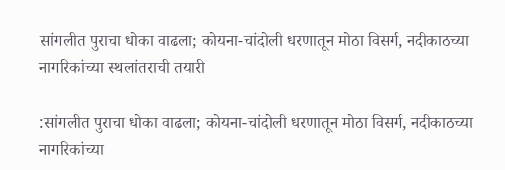सांगलीत पुराचा धोका वाढला; कोयना-चांदोली धरणातून मोठा विसर्ग, नदीकाठच्या नागरिकांच्या स्थलांतराची तयारी

:सांगलीत पुराचा धोका वाढला; कोयना-चांदोली धरणातून मोठा विसर्ग, नदीकाठच्या नागरिकांच्या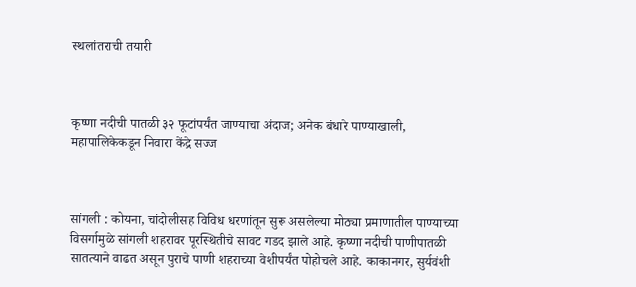स्थलांतराची तयारी



कृष्णा नदीची पातळी ३२ फूटांपर्यंत जाण्याचा अंदाज; अनेक बंधारे पाण्याखाली, महापालिकेकडून निवारा केंद्रे सज्ज



सांगली : कोयना, चांदोलीसह विविध धरणांतून सुरू असलेल्या मोठ्या प्रमाणातील पाण्याच्या विसर्गामुळे सांगली शहरावर पूरस्थितीचे सावट गडद झाले आहे. कृष्णा नदीची पाणीपातळी सातत्याने वाढत असून पुराचे पाणी शहराच्या वेशीपर्यंत पोहोचले आहे. काकानगर, सुर्यवंशी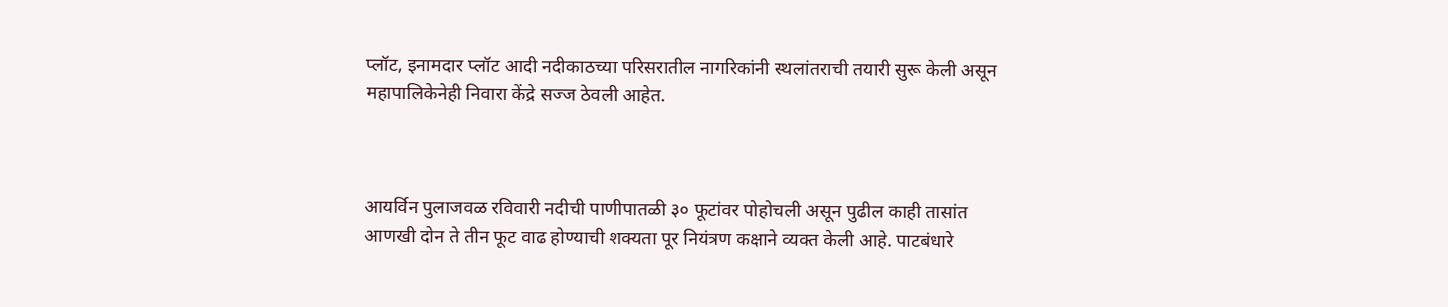प्लॉट, इनामदार प्लॉट आदी नदीकाठच्या परिसरातील नागरिकांनी स्थलांतराची तयारी सुरू केली असून महापालिकेनेही निवारा केंद्रे सज्ज ठेवली आहेत.



आयर्विन पुलाजवळ रविवारी नदीची पाणीपातळी ३० फूटांवर पोहोचली असून पुढील काही तासांत आणखी दोन ते तीन फूट वाढ होण्याची शक्यता पूर नियंत्रण कक्षाने व्यक्त केली आहे. पाटबंधारे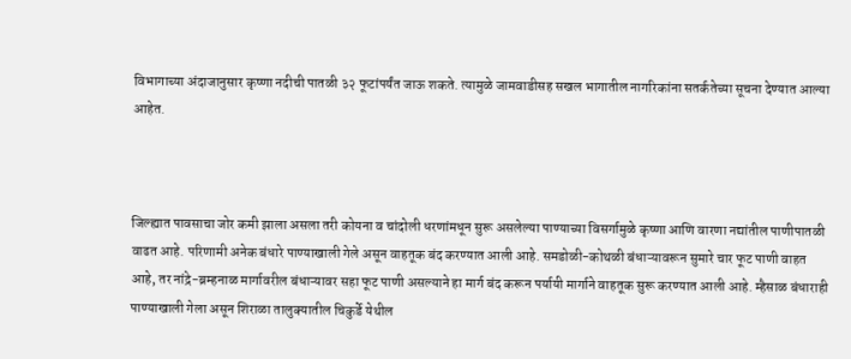विभागाच्या अंदाजानुसार कृष्णा नदीची पातळी ३२ फूटांपर्यंत जाऊ शकते. त्यामुळे जामवाडीसह सखल भागातील नागरिकांना सतर्कतेच्या सूचना देण्यात आल्या आहेत.



जिल्ह्यात पावसाचा जोर कमी झाला असला तरी कोयना व चांदोली धरणांमधून सुरू असलेल्या पाण्याच्या विसर्गामुळे कृष्णा आणि वारणा नद्यांतील पाणीपातळी वाढत आहे. परिणामी अनेक बंधारे पाण्याखाली गेले असून वाहतूक बंद करण्यात आली आहे. समडोळी-कोथळी बंधाऱ्यावरून सुमारे चार फूट पाणी वाहत आहे, तर नांद्रे-ब्रम्हनाळ मार्गावरील बंधाऱ्यावर सहा फूट पाणी असल्याने हा मार्ग बंद करून पर्यायी मार्गाने वाहतूक सुरू करण्यात आली आहे. म्हैसाळ बंधाराही पाण्याखाली गेला असून शिराळा तालुक्यातील चिकुर्डे येथील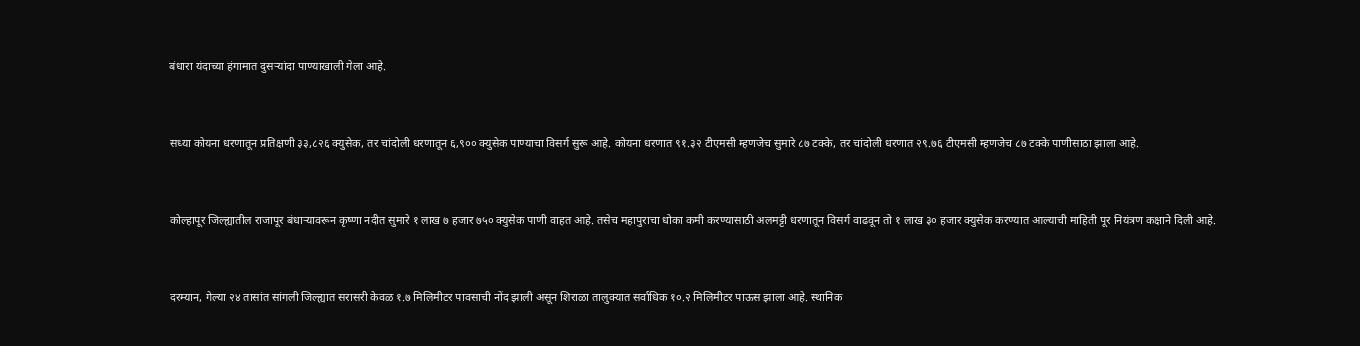बंधारा यंदाच्या हंगामात दुसऱ्यांदा पाण्याखाली गेला आहे.



सध्या कोयना धरणातून प्रतिक्षणी ३३,८२६ क्युसेक, तर चांदोली धरणातून ६,९०० क्युसेक पाण्याचा विसर्ग सुरू आहे. कोयना धरणात ९१.३२ टीएमसी म्हणजेच सुमारे ८७ टक्के, तर चांदोली धरणात २९.७६ टीएमसी म्हणजेच ८७ टक्के पाणीसाठा झाला आहे.



कोल्हापूर जिल्ह्यातील राजापूर बंधाऱ्यावरून कृष्णा नदीत सुमारे १ लाख ७ हजार ७५० क्युसेक पाणी वाहत आहे. तसेच महापुराचा धोका कमी करण्यासाठी अलमट्टी धरणातून विसर्ग वाढवून तो १ लाख ३० हजार क्युसेक करण्यात आल्याची माहिती पूर नियंत्रण कक्षाने दिली आहे.



दरम्यान, गेल्या २४ तासांत सांगली जिल्ह्यात सरासरी केवळ १.७ मिलिमीटर पावसाची नोंद झाली असून शिराळा तालुक्यात सर्वाधिक १०.२ मिलिमीटर पाऊस झाला आहे. स्थानिक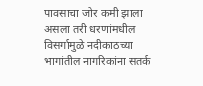पावसाचा जोर कमी झाला असला तरी धरणांमधील विसर्गामुळे नदीकाठच्या भागांतील नागरिकांना सतर्क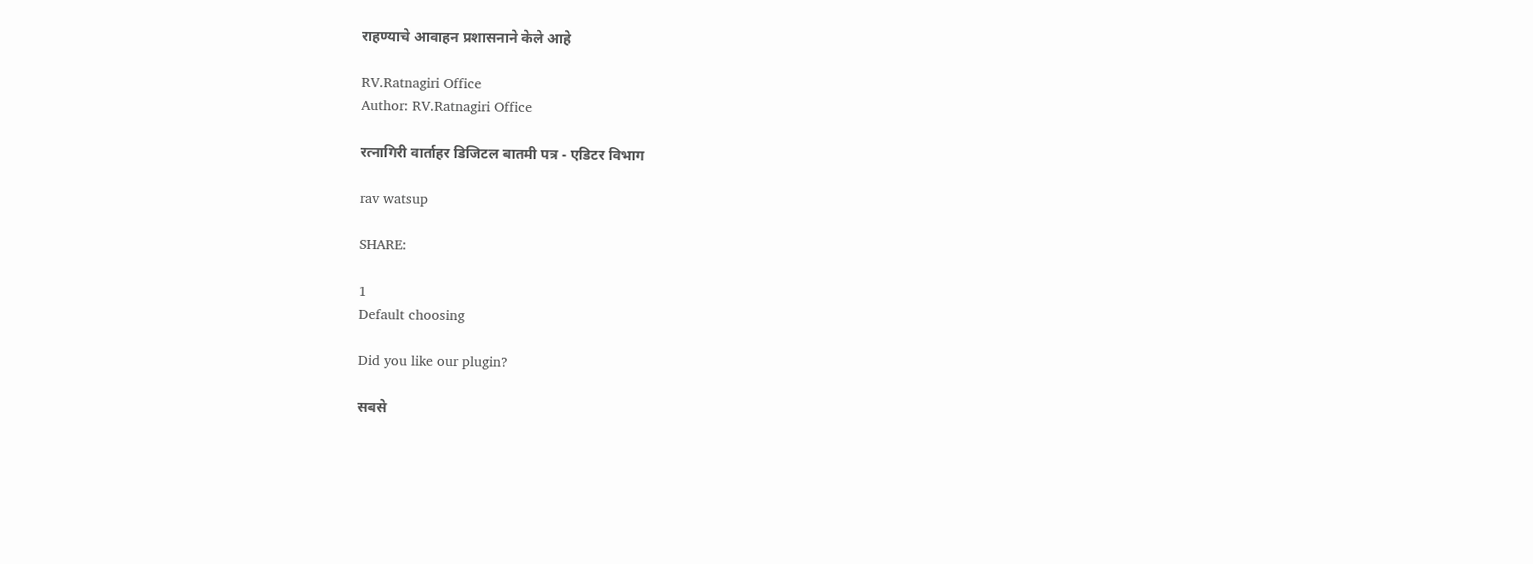राहण्याचे आवाहन प्रशासनाने केले आहे

RV.Ratnagiri Office
Author: RV.Ratnagiri Office

रत्नागिरी वार्ताहर डिजिटल बातमी पत्र - एडिटर विभाग

rav watsup

SHARE:

1
Default choosing

Did you like our plugin?

सबसे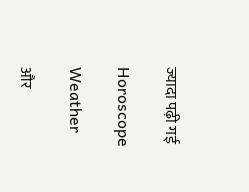ज्यादा पढ़ी गई

Horoscope

Weather

और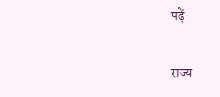पढ़ें

राज्य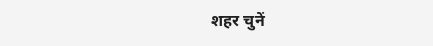शहर चुनें